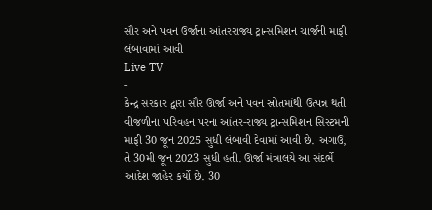સૌર અને પવન ઉર્જાના આંતરરાજ્ય ટ્રાન્સમિશન ચાર્જની માફી લંબાવામાં આવી
Live TV
-
કેન્દ્ર સરકાર દ્વારા સૌર ઊર્જા અને પવન સ્રોતમાંથી ઉત્પન્ન થતી વીજળીના પરિવહન પરના આંતર-રાજ્ય ટ્રાન્સમિશન સિસ્ટમની માફી 30 જૂન 2025 સુધી લંબાવી દેવામાં આવી છે. અગાઉ, તે 30મી જૂન 2023 સુધી હતી. ઊર્જા મંત્રાલયે આ સંદર્ભે આદેશ જાહેર કર્યો છે. 30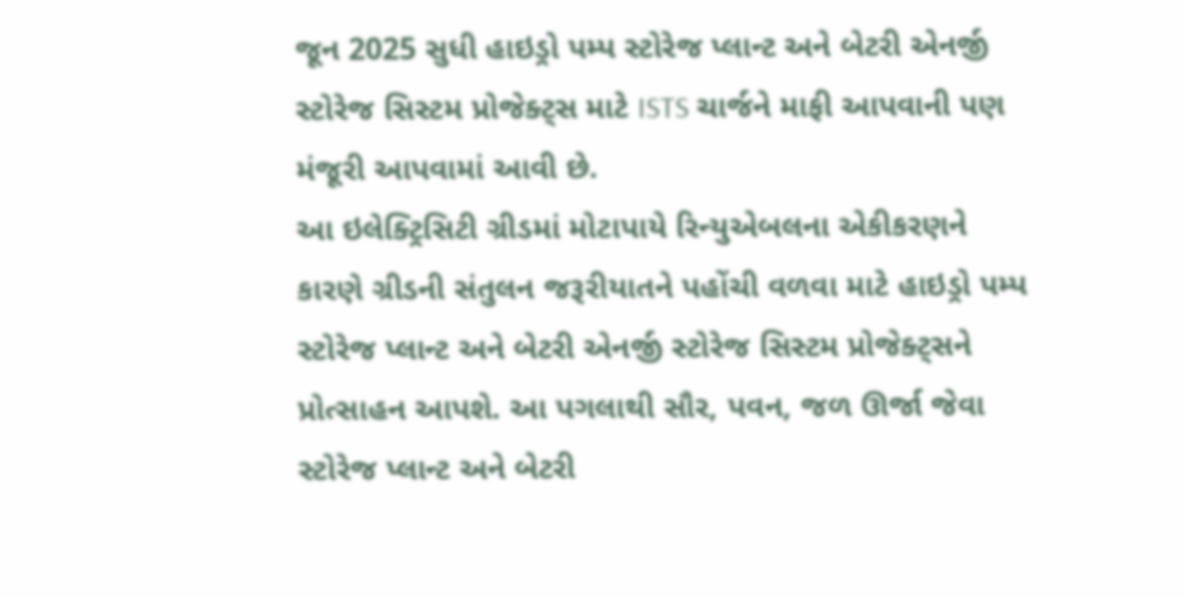જૂન 2025 સુધી હાઇડ્રો પમ્પ સ્ટોરેજ પ્લાન્ટ અને બેટરી એનર્જી સ્ટોરેજ સિસ્ટમ પ્રોજેક્ટ્સ માટે ISTS ચાર્જને માફી આપવાની પણ મંજૂરી આપવામાં આવી છે.
આ ઇલેક્ટ્રિસિટી ગ્રીડમાં મોટાપાયે રિન્યુએબલના એકીકરણને કારણે ગ્રીડની સંતુલન જરૂરીયાતને પહોંચી વળવા માટે હાઇડ્રો પમ્પ સ્ટોરેજ પ્લાન્ટ અને બેટરી એનર્જી સ્ટોરેજ સિસ્ટમ પ્રોજેક્ટ્સને પ્રોત્સાહન આપશે. આ પગલાથી સૌર, પવન, જળ ઊર્જા જેવા સ્ટોરેજ પ્લાન્ટ અને બેટરી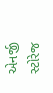એનર્જી સ્ટોરેજ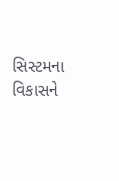સિસ્ટમના વિકાસને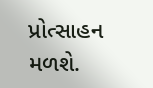પ્રોત્સાહન મળશે.